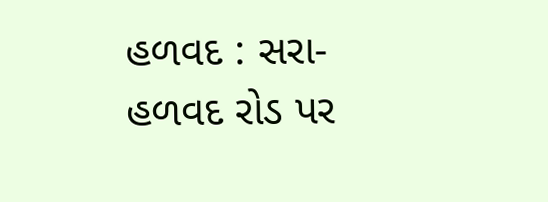હળવદ : સરા- હળવદ રોડ પર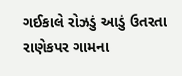ગઈકાલે રોઝડું આડું ઉતરતા રાણેકપર ગામના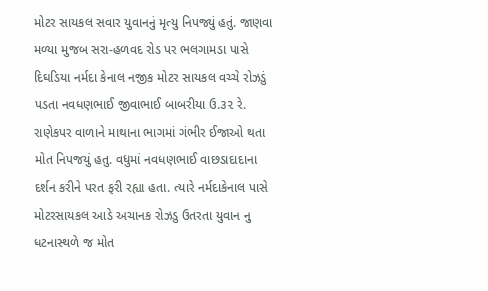મોટર સાયકલ સવાર યુવાનનું મૃત્યુ નિપજ્યું હતું. જાણવા મળ્યા મુજબ સરા-હળવદ રોડ પર ભલગામડા પાસે દિઘડિયા નર્મદા કેનાલ નજીક મોટર સાયકલ વચ્ચે રોઝડું પડતા નવધણભાઈ જીવાભાઈ બાબરીયા ઉ.૩૨ રે. રાણેકપર વાળાને માથાના ભાગમાં ગંભીર ઈજાઓ થતા મોત નિપજયું હતુ. વધુમાં નવધણભાઈ વાછડાદાદાના દર્શન કરીને પરત ફરી રહ્યા હતા. ત્યારે નર્મદાકેનાલ પાસે મોટરસાયકલ આડે અચાનક રોઝડુ ઉતરતા યુવાન નુ ધટનાસ્થળે જ મોત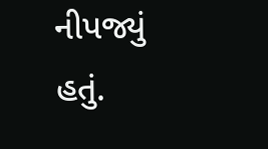નીપજ્યું હતું.